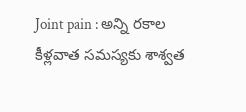Joint pain : అన్ని రకాల కీళ్లవాత సమస్యకు శాశ్వత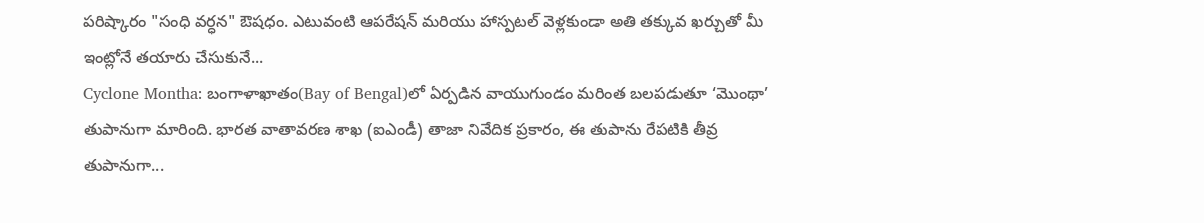పరిష్కారం "సంధి వర్ధన" ఔషధం. ఎటువంటి ఆపరేషన్ మరియు హాస్పటల్ వెళ్లకుండా అతి తక్కువ ఖర్చుతో మీ ఇంట్లోనే తయారు చేసుకునే...
Cyclone Montha: బంగాళాఖాతం(Bay of Bengal)లో ఏర్పడిన వాయుగుండం మరింత బలపడుతూ ‘మొంథా’ తుపానుగా మారింది. భారత వాతావరణ శాఖ (ఐఎండీ) తాజా నివేదిక ప్రకారం, ఈ తుపాను రేపటికి తీవ్ర తుపానుగా...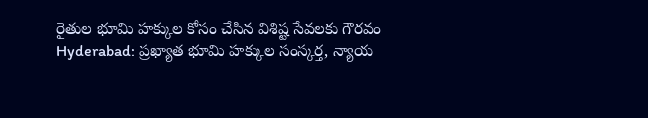రైతుల భూమి హక్కుల కోసం చేసిన విశిష్ట సేవలకు గౌరవం
Hyderabad: ప్రఖ్యాత భూమి హక్కుల సంస్కర్త, న్యాయ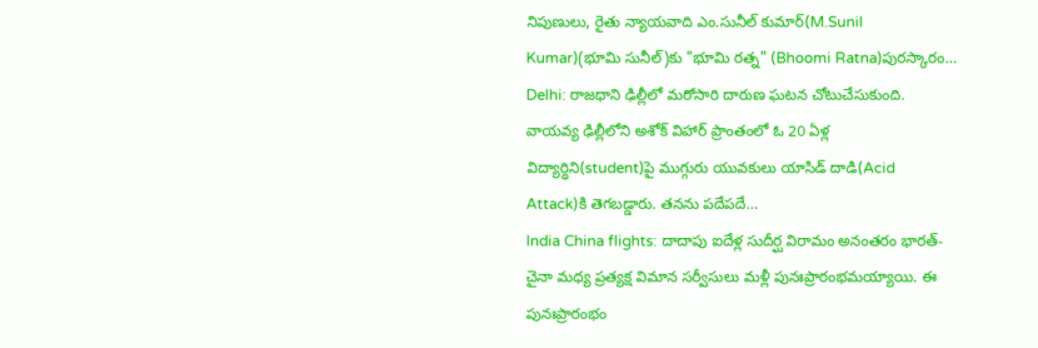నిపుణులు, రైతు న్యాయవాది ఎం.సునీల్ కుమార్(M.Sunil Kumar)(భూమి సునీల్)కు "భూమి రత్న" (Bhoomi Ratna)పురస్కారం...
Delhi: రాజధాని ఢిల్లీలో మరోసారి దారుణ ఘటన చోటుచేసుకుంది. వాయవ్య ఢిల్లీలోని అశోక్ విహార్ ప్రాంతంలో ఓ 20 ఏళ్ల విద్యార్థిని(student)పై ముగ్గురు యువకులు యాసిడ్ దాడి(Acid Attack)కి తెగబడ్డారు. తనను పదేపదే...
India China flights: దాదాపు ఐదేళ్ల సుదీర్ఘ విరామం అనంతరం భారత్-చైనా మధ్య ప్రత్యక్ష విమాన సర్వీసులు మళ్లీ పునఃప్రారంభమయ్యాయి. ఈ పునఃప్రారంభం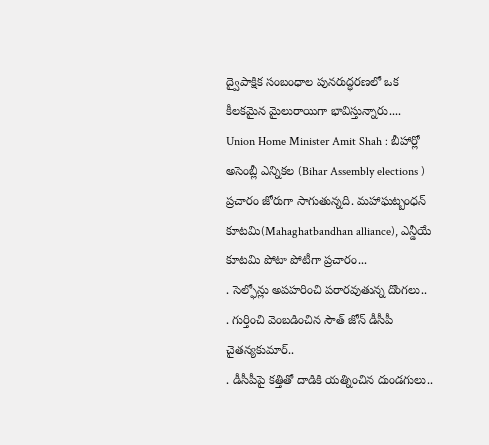ద్వైపాక్షిక సంబంధాల పునరుద్ధరణలో ఒక కీలకమైన మైలురాయిగా భావిస్తున్నారు....
Union Home Minister Amit Shah : బీహార్లో అసెంబ్లీ ఎన్నికల (Bihar Assembly elections ) ప్రచారం జోరుగా సాగుతున్నది. మహాఘట్బంధన్ కూటమి(Mahaghatbandhan alliance), ఎన్డీయే కూటమి పోటా పోటీగా ప్రచారం...
. సెల్ఫోన్లు అపహరించి పరారవుతున్న దొంగలు..
. గుర్తించి వెంబడించిన సౌత్ జోన్ డీసీపీ చైతన్యకుమార్..
. డీసీపీపై కత్తితో దాడికి యత్నించిన దుండగులు..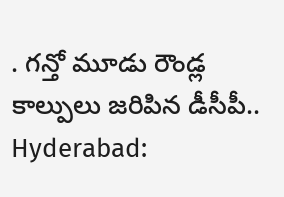. గన్తో మూడు రౌండ్ల కాల్పులు జరిపిన డీసీపీ..
Hyderabad: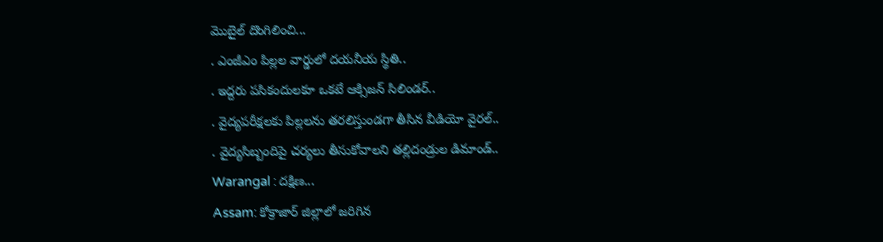మొబైల్ దొంగిలించి...
. ఎంజీఎం పిల్లల వార్డులో దయనీయ స్థితి..
. ఇద్దరు పసికందులకూ ఒకటే ఆక్సిజన్ సిలిండర్..
. వైద్యపరీక్షలకు పిల్లలను తరలిస్తుండగా తీసిన వీడియో వైరల్..
. వైద్యసిబ్బందిపై చర్యలు తీసుకోవాలని తల్లిదండ్రుల డిమాండ్..
Warangal : దక్షిణ...
Assam: కోక్రాజార్ జిల్లాలో జరిగిన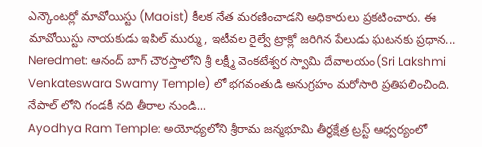ఎన్కౌంటర్లో మావోయిస్టు (Maoist) కీలక నేత మరణించాడని అధికారులు ప్రకటించారు. ఈ మావోయిస్టు నాయకుడు ఇపిల్ ముర్ము, ఇటీవల రైల్వే ట్రాక్లో జరిగిన పేలుడు ఘటనకు ప్రధాన...
Neredmet: ఆనంద్ బాగ్ చౌరస్తాలోని శ్రీ లక్ష్మీ వెంకటేశ్వర స్వామి దేవాలయం(Sri Lakshmi Venkateswara Swamy Temple) లో భగవంతుడి అనుగ్రహం మరోసారి ప్రతిపలించింది. నేపాల్ లోని గండకీ నది తీరాల నుండి...
Ayodhya Ram Temple: అయోధ్యలోని శ్రీరామ జన్మభూమి తీర్థక్షేత్ర ట్రస్ట్ ఆధ్వర్యంలో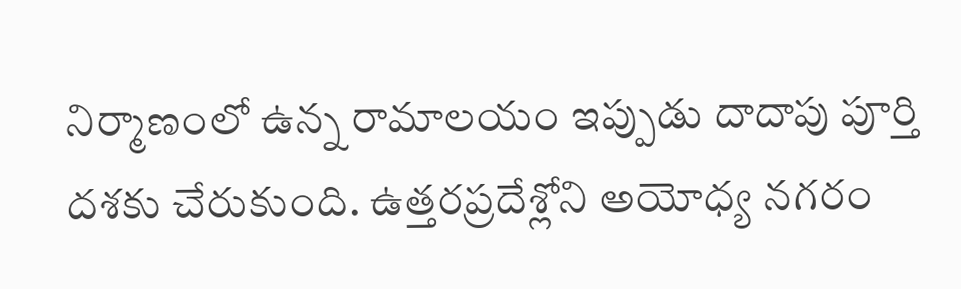నిర్మాణంలో ఉన్న రామాలయం ఇప్పుడు దాదాపు పూర్తి దశకు చేరుకుంది. ఉత్తరప్రదేశ్లోని అయోధ్య నగరం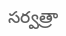సర్వత్రా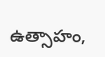ఉత్సాహం,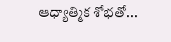ఆధ్యాత్మిక శోభతో...